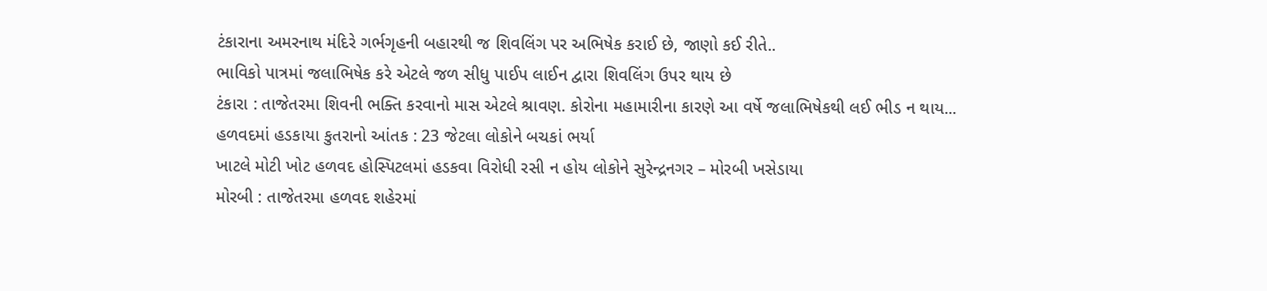ટંકારાના અમરનાથ મંદિરે ગર્ભગૃહની બહારથી જ શિવલિંગ પર અભિષેક કરાઈ છે, જાણો કઈ રીતે..
ભાવિકો પાત્રમાં જલાભિષેક કરે એટલે જળ સીધુ પાઈપ લાઈન દ્વારા શિવલિંગ ઉપર થાય છે
ટંકારા : તાજેતરમા શિવની ભક્તિ કરવાનો માસ એટલે શ્રાવણ. કોરોના મહામારીના કારણે આ વર્ષે જલાભિષેકથી લઈ ભીડ ન થાય...
હળવદમાં હડકાયા કુતરાનો આંતક : 23 જેટલા લોકોને બચકાં ભર્યા
ખાટલે મોટી ખોટ હળવદ હોસ્પિટલમાં હડકવા વિરોધી રસી ન હોય લોકોને સુરેન્દ્રનગર – મોરબી ખસેડાયા
મોરબી : તાજેતરમા હળવદ શહેરમાં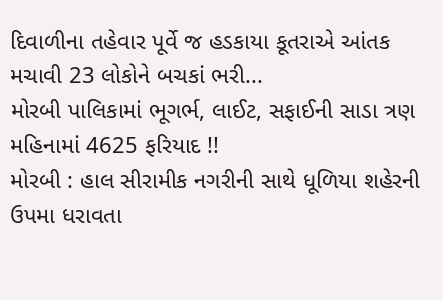દિવાળીના તહેવાર પૂર્વે જ હડકાયા કૂતરાએ આંતક મચાવી 23 લોકોને બચકાં ભરી...
મોરબી પાલિકામાં ભૂગર્ભ, લાઈટ, સફાઈની સાડા ત્રણ મહિનામાં 4625 ફરિયાદ !!
મોરબી : હાલ સીરામીક નગરીની સાથે ધૂળિયા શહેરની ઉપમા ધરાવતા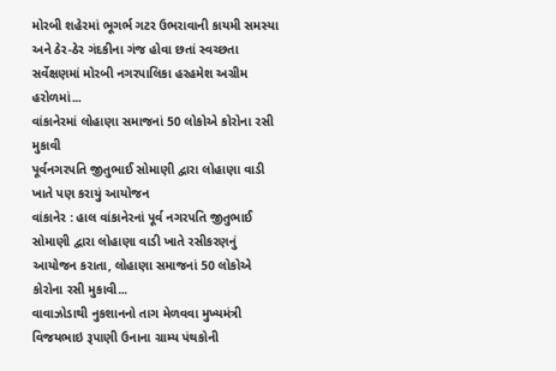મોરબી શહેરમાં ભૂગર્ભ ગટર ઉભરાવાની કાયમી સમસ્યા અને ઠેર-ઠેર ગંદકીના ગંજ હોવા છતાં સ્વચ્છતા સર્વેક્ષણમાં મોરબી નગરપાલિકા હરહમેશ અગ્રીમ હરોળમાં...
વાંકાનેરમાં લોહાણા સમાજનાં 50 લોકોએ કોરોના રસી મુકાવી
પૂર્વનગરપતિ જીતુભાઈ સોમાણી દ્વારા લોહાણા વાડી ખાતે પણ કરાયું આયોજન
વાંકાનેર : હાલ વાંકાનેરનાં પૂર્વ નગરપતિ જીતુભાઈ સોમાણી દ્વારા લોહાણા વાડી ખાતે રસીકરણનું આયોજન કરાતા, લોહાણા સમાજનાં 50 લોકોએ કોરોના રસી મુકાવી...
વાવાઝોડાથી નુકશાનનો તાગ મેળવવા મુખ્યમંત્રી વિજયભાઇ રૂપાણી ઉનાના ગ્રામ્ય પંથકોની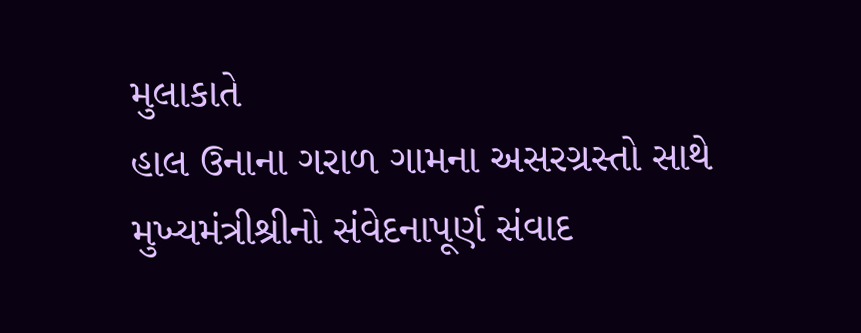મુલાકાતે
હાલ ઉનાના ગરાળ ગામના અસરગ્રસ્તો સાથે મુખ્યમંત્રીશ્રીનો સંવેદનાપૂર્ણ સંવાદ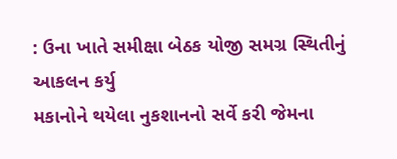: ઉના ખાતે સમીક્ષા બેઠક યોજી સમગ્ર સ્થિતીનું આકલન કર્યુ
મકાનોને થયેલા નુકશાનનો સર્વે કરી જેમના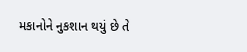મકાનોને નુકશાન થયું છે તે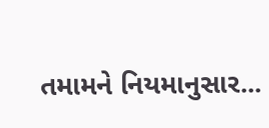તમામને નિયમાનુસાર...